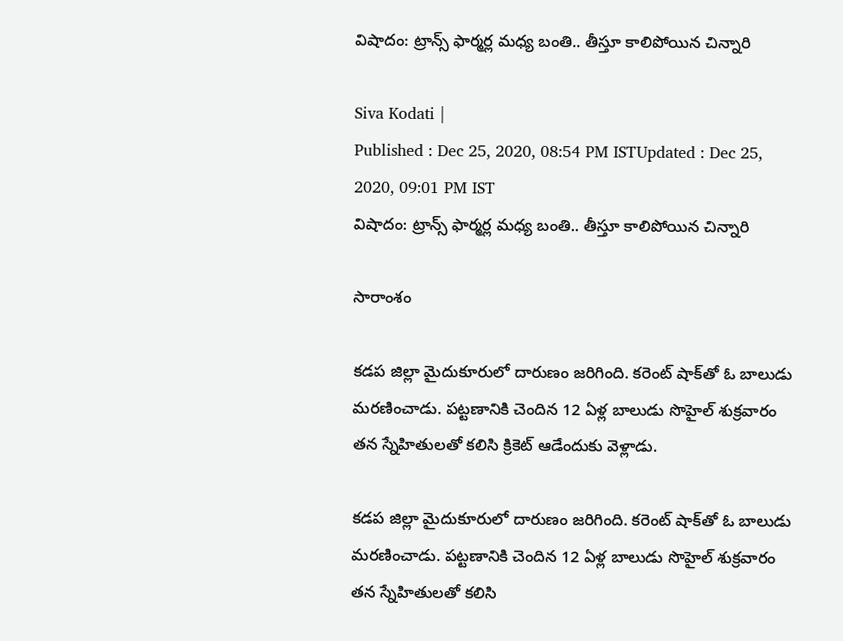విషాదం: ట్రాన్స్ ఫార్మర్ల మధ్య బంతి.. తీస్తూ కాలిపోయిన చిన్నారి

Siva Kodati |
Published : Dec 25, 2020, 08:54 PM ISTUpdated : Dec 25, 2020, 09:01 PM IST
విషాదం: ట్రాన్స్ ఫార్మర్ల మధ్య బంతి.. తీస్తూ కాలిపోయిన చిన్నారి

సారాంశం

కడప జిల్లా మైదుకూరులో దారుణం జరిగింది. కరెంట్ షాక్‌తో ఓ బాలుడు మరణించాడు. పట్టణానికి చెందిన 12 ఏళ్ల బాలుడు సొహైల్ శుక్రవారం తన స్నేహితులతో కలిసి క్రికెట్ ఆడేందుకు వెళ్లాడు.

కడప జిల్లా మైదుకూరులో దారుణం జరిగింది. కరెంట్ షాక్‌తో ఓ బాలుడు మరణించాడు. పట్టణానికి చెందిన 12 ఏళ్ల బాలుడు సొహైల్ శుక్రవారం తన స్నేహితులతో కలిసి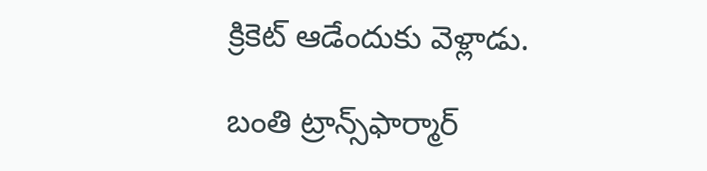క్రికెట్ ఆడేందుకు వెళ్లాడు.

బంతి ట్రాన్స్‌ఫార్మార్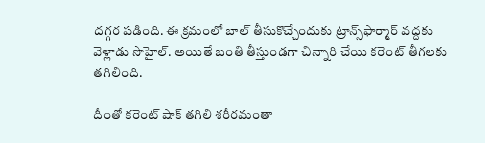దగ్గర పడింది. ఈ క్రమంలో బాల్ తీసుకొచ్చేందుకు ట్రాన్స్‌ఫార్మార్ వద్దకు వెళ్లాడు సొహైల్. అయితే బంతి తీస్తుండగా చిన్నారి చేయి కరెంట్ తీగలకు తగిలింది.

దీంతో కరెంట్ షాక్ తగిలి శరీరమంతా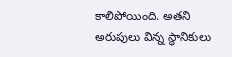కాలిపోయింది. అతని అరుపులు విన్న స్థానికులు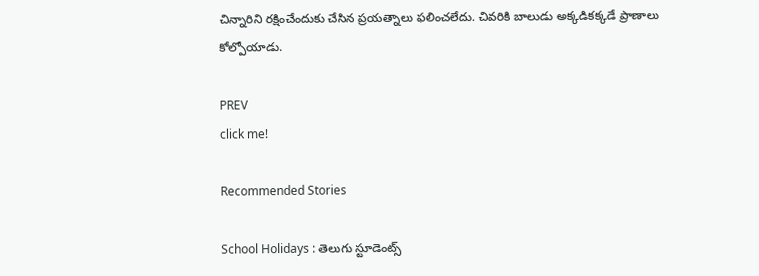చిన్నారిని రక్షించేందుకు చేసిన ప్రయత్నాలు ఫలించలేదు. చివరికి బాలుడు అక్కడికక్కడే ప్రాణాలు కోల్పోయాడు.

PREV
click me!

Recommended Stories

School Holidays : తెలుగు స్టూడెంట్స్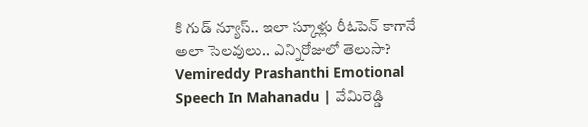కి గుడ్ న్యూస్.. ఇలా స్కూళ్లు రీఓపెన్ కాగానే అలా సెలవులు.. ఎన్నిరోజులో తెలుసా?
Vemireddy Prashanthi Emotional Speech In Mahanadu | వేమిరెడ్డి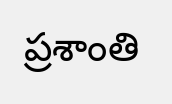ప్రశాంతి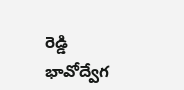రెడ్డి భావోద్వేగ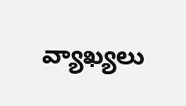వ్యాఖ్యలు